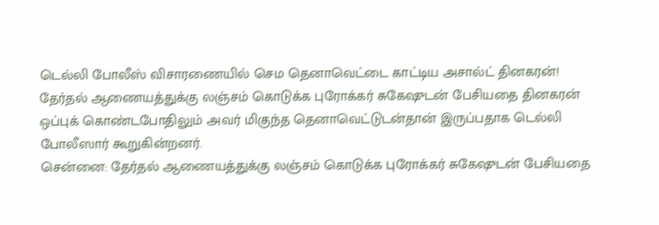டெல்லி போலீஸ் விசாரணையில் செம தெனாவெட்டை காட்டிய அசால்ட் தினகரன்!
தேர்தல் ஆணையத்துக்கு லஞ்சம் கொடுக்க புரோக்கர் சுகேஷுடன் பேசியதை தினகரன் ஒப்புக் கொண்டபோதிலும் அவர் மிகுந்த தெனாவெட்டுடன்தான் இருப்பதாக டெல்லி போலீஸார் கூறுகின்றனர்.
சென்னை: தேர்தல் ஆணையத்துக்கு லஞ்சம் கொடுக்க புரோக்கர் சுகேஷுடன் பேசியதை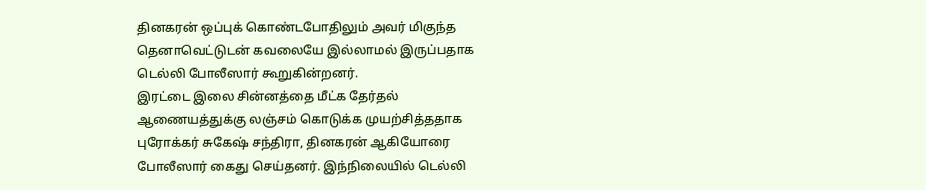தினகரன் ஒப்புக் கொண்டபோதிலும் அவர் மிகுந்த தெனாவெட்டுடன் கவலையே இல்லாமல் இருப்பதாக டெல்லி போலீஸார் கூறுகின்றனர்.
இரட்டை இலை சின்னத்தை மீட்க தேர்தல் ஆணையத்துக்கு லஞ்சம் கொடுக்க முயற்சித்ததாக புரோக்கர் சுகேஷ் சந்திரா, தினகரன் ஆகியோரை போலீஸார் கைது செய்தனர். இந்நிலையில் டெல்லி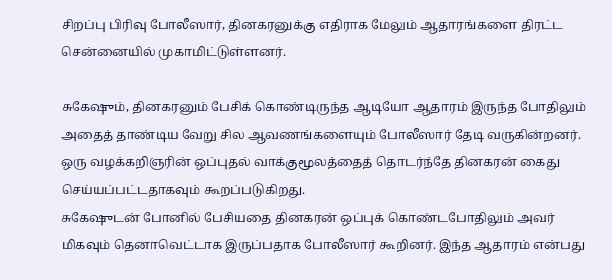சிறப்பு பிரிவு போலீஸார், தினகரனுக்கு எதிராக மேலும் ஆதாரங்களை திரட்ட சென்னையில் முகாமிட்டுள்ளனர்.

சுகேஷும், தினகரனும் பேசிக் கொண்டிருந்த ஆடியோ ஆதாரம் இருந்த போதிலும் அதைத் தாண்டிய வேறு சில ஆவணங்களையும் போலீஸார் தேடி வருகின்றனர். ஒரு வழக்கறிஞரின் ஒப்புதல் வாக்குமூலத்தைத் தொடர்ந்தே தினகரன் கைது செய்யப்பட்டதாகவும் கூறப்படுகிறது.
சுகேஷுடன் போனில் பேசியதை தினகரன் ஒப்புக் கொண்டபோதிலும் அவர் மிகவும் தெனாவெட்டாக இருப்பதாக போலீஸார் கூறினர். இந்த ஆதாரம் என்பது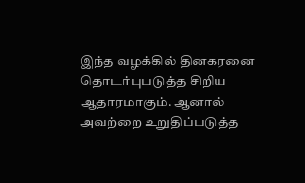இந்த வழக்கில் தினகரனை தொடர்புபடுத்த சிறிய ஆதாரமாகும். ஆனால் அவற்றை உறுதிப்படுத்த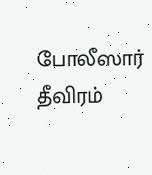போலீஸார் தீவிரம்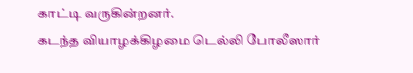காட்டி வருகின்றனர்.
கடந்த வியாழக்கிழமை டெல்லி போலீஸார்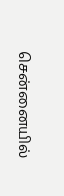சென்னையில்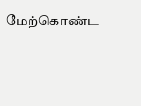மேற்கொண்ட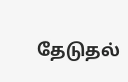தேடுதல்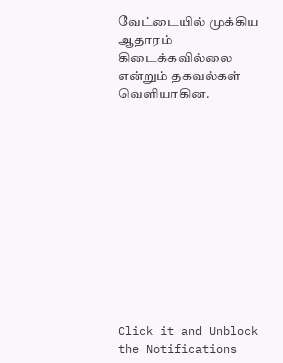வேட்டையில் முக்கிய ஆதாரம் கிடைக்கவில்லை என்றும் தகவல்கள் வெளியாகின.












Click it and Unblock the Notifications